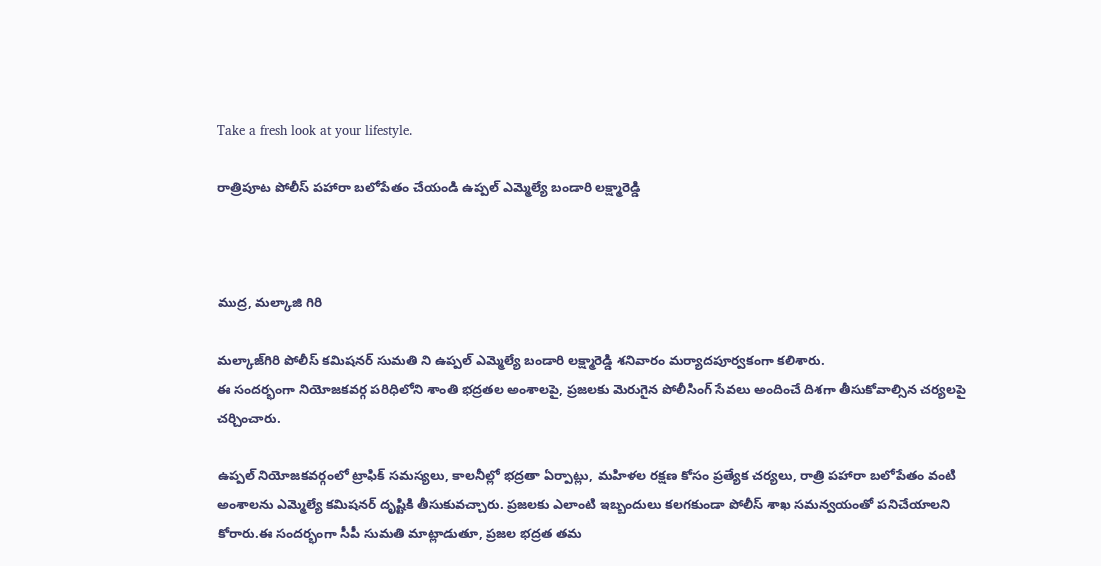Take a fresh look at your lifestyle.

రాత్రిపూట పోలీస్ పహారా బలోపేతం చేయండి ఉప్పల్ ఎమ్మెల్యే బండారి లక్ష్మారెడ్డి



ముద్ర, మల్కాజి గిరి

మల్కాజ్‌గిరి పోలీస్ కమిషనర్ సుమతి ని ఉప్పల్ ఎమ్మెల్యే బండారి లక్ష్మారెడ్డి శనివారం మర్యాదపూర్వకంగా కలిశారు.
ఈ సందర్భంగా నియోజకవర్గ పరిధిలోని శాంతి భద్రతల అంశాలపై, ప్రజలకు మెరుగైన పోలీసింగ్ సేవలు అందించే దిశగా తీసుకోవాల్సిన చర్యలపై చర్చించారు.

ఉప్పల్ నియోజకవర్గంలో ట్రాఫిక్ సమస్యలు, కాలనీల్లో భద్రతా ఏర్పాట్లు, మహిళల రక్షణ కోసం ప్రత్యేక చర్యలు, రాత్రి పహారా బలోపేతం వంటి అంశాలను ఎమ్మెల్యే కమిషనర్ దృష్టికి తీసుకువచ్చారు. ప్రజలకు ఎలాంటి ఇబ్బందులు కలగకుండా పోలీస్ శాఖ సమన్వయంతో పనిచేయాలని కోరారు.ఈ సందర్భంగా సీపీ సుమతి మాట్లాడుతూ, ప్రజల భద్రత తమ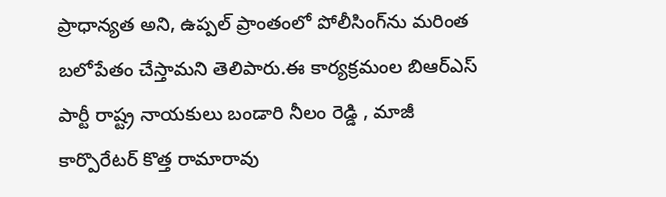ప్రాధాన్యత అని, ఉప్పల్ ప్రాంతంలో పోలీసింగ్‌ను మరింత బలోపేతం చేస్తామని తెలిపారు.ఈ కార్యక్రమంల బిఆర్ఎస్ పార్టీ రాష్ట్ర నాయకులు బండారి నీలం రెడ్డి , మాజీ కార్పొరేటర్ కొత్త రామారావు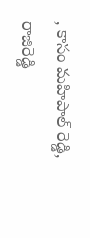, కాసం మహిపాల్ రెడ్డి, రాజిరెడ్డి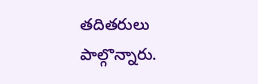తదితరులు పాల్గొన్నారు.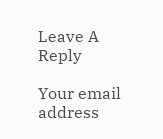Leave A Reply

Your email address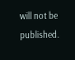will not be published.